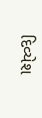દિવ્યેશ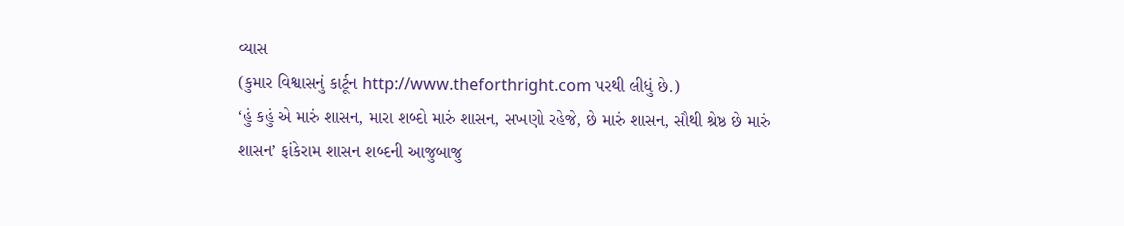વ્યાસ
(કુમાર વિશ્વાસનું કાર્ટૂન http://www.theforthright.com પરથી લીધું છે.)
‘હું કહું એ મારું શાસન, મારા શબ્દો મારું શાસન, સખણો રહેજે, છે મારું શાસન, સૌથી શ્રેષ્ઠ છે મારું શાસન’ ફાંકેરામ શાસન શબ્દની આજુબાજુ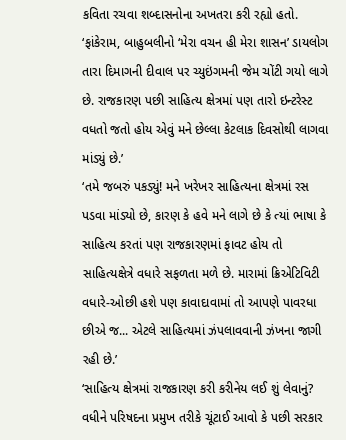કવિતા રચવા શબ્દાસનોના અખતરા કરી રહ્યો હતો.
‘ફાંકેરામ, બાહુબલીનો ‘મેરા વચન હી મેરા શાસન’ ડાયલોગ તારા દિમાગની દીવાલ પર ચ્યુઇંગમની જેમ ચોંટી ગયો લાગે છે. રાજકારણ પછી સાહિત્ય ક્ષેત્રમાં પણ તારો ઇન્ટરેસ્ટ વધતો જતો હોય એવું મને છેલ્લા કેટલાક દિવસોથી લાગવા માંડ્યું છે.’
‘તમે જબરું પકડ્યું! મને ખરેખર સાહિત્યના ક્ષેત્રમાં રસ પડવા માંડ્યો છે, કારણ કે હવે મને લાગે છે કે ત્યાં ભાષા કે સાહિત્ય કરતાં પણ રાજકારણમાં ફાવટ હોય તો સાહિત્યક્ષેત્રે વધારે સફળતા મળે છે. મારામાં ક્રિએટિવિટી વધારે-ઓછી હશે પણ કાવાદાવામાં તો આપણે પાવરધા છીએ જ... એટલે સાહિત્યમાં ઝંપલાવવાની ઝંખના જાગી રહી છે.’
‘સાહિત્ય ક્ષેત્રમાં રાજકારણ કરી કરીનેય લઈ શું લેવાનું? વધીને પરિષદના પ્રમુખ તરીકે ચૂંટાઈ આવો કે પછી સરકાર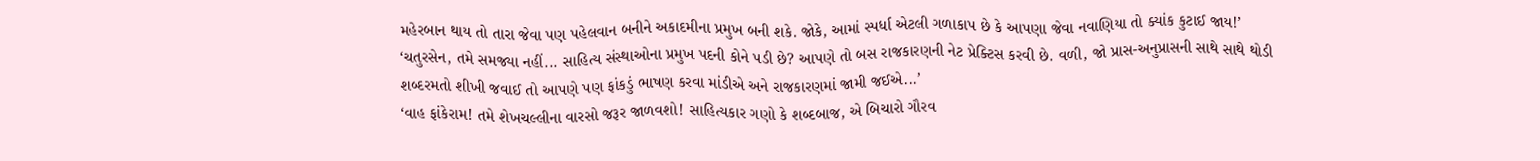મહેરબાન થાય તો તારા જેવા પણ પહેલવાન બનીને અકાદમીના પ્રમુખ બની શકે. જોકે, આમાં સ્પર્ધા એટલી ગળાકાપ છે કે આપણા જેવા નવાણિયા તો ક્યાંક કુટાઈ જાય!’
‘ચતુરસેન, તમે સમજ્યા નહીં... સાહિત્ય સંસ્થાઓના પ્રમુખ પદની કોને પડી છે? આપણે તો બસ રાજકારણની નેટ પ્રેક્ટિસ કરવી છે. વળી, જો પ્રાસ-અનુપ્રાસની સાથે સાથે થોડી શબ્દરમતો શીખી જવાઈ તો આપણે પણ ફાંકડું ભાષણ કરવા માંડીએ અને રાજકારણમાં જામી જઈએ...’
‘વાહ ફાંકેરામ! તમે શેખચલ્લીના વારસો જરૂર જાળવશો! સાહિત્યકાર ગણો કે શબ્દબાજ, એ બિચારો ગૌરવ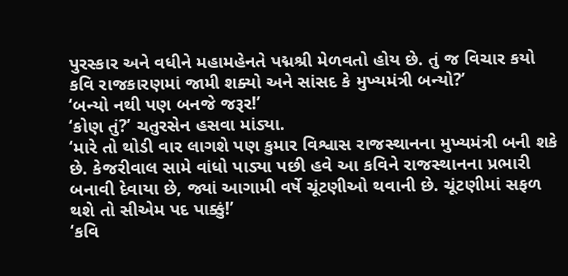પુરસ્કાર અને વધીને મહામહેનતે પદ્મશ્રી મેળવતો હોય છે. તું જ વિચાર કયો કવિ રાજકારણમાં જામી શક્યો અને સાંસદ કે મુખ્યમંત્રી બન્યો?’
‘બન્યો નથી પણ બનજે જરૂર!’
‘કોણ તું?’ ચતુરસેન હસવા માંડ્યા.
‘મારે તો થોડી વાર લાગશે પણ કુમાર વિશ્વાસ રાજસ્થાનના મુખ્યમંત્રી બની શકે છે. કેજરીવાલ સામે વાંધો પાડ્યા પછી હવે આ કવિને રાજસ્થાનના પ્રભારી બનાવી દેવાયા છે, જ્યાં આગામી વર્ષે ચૂંટણીઓ થવાની છે. ચૂંટણીમાં સફળ થશે તો સીએમ પદ પાક્કું!’
‘કવિ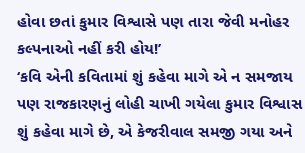હોવા છતાં કુમાર વિશ્વાસે પણ તારા જેવી મનોહર કલ્પનાઓ નહીં કરી હોય!’
‘કવિ એની કવિતામાં શું કહેવા માગે એ ન સમજાય પણ રાજકારણનું લોહી ચાખી ગયેલા કુમાર વિશ્વાસ શું કહેવા માગે છે, એ કેજરીવાલ સમજી ગયા અને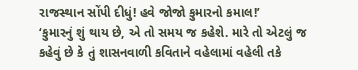રાજસ્થાન સોંપી દીધું! હવે જોજો કુમારનો કમાલ!’
‘કુમારનું શું થાય છે, એ તો સમય જ કહેશે. મારે તો એટલું જ કહેવું છે કે તું શાસનવાળી કવિતાને વહેલામાં વહેલી તકે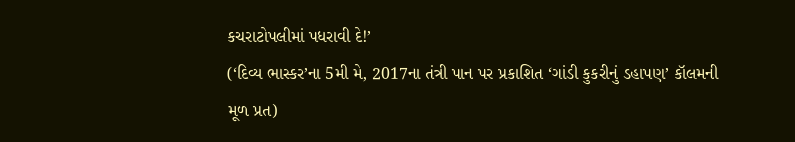કચરાટોપલીમાં પધરાવી દે!’
(‘દિવ્ય ભાસ્કર’ના 5મી મે, 2017ના તંત્રી પાન પર પ્રકાશિત ‘ગાંડી કુકરીનું ડહાપણ’ કૉલમની મૂળ પ્રત)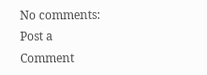No comments:
Post a Comment